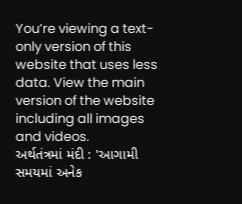You’re viewing a text-only version of this website that uses less data. View the main version of the website including all images and videos.
અર્થતંત્રમાં મંદી : 'આગામી સમયમાં અનેક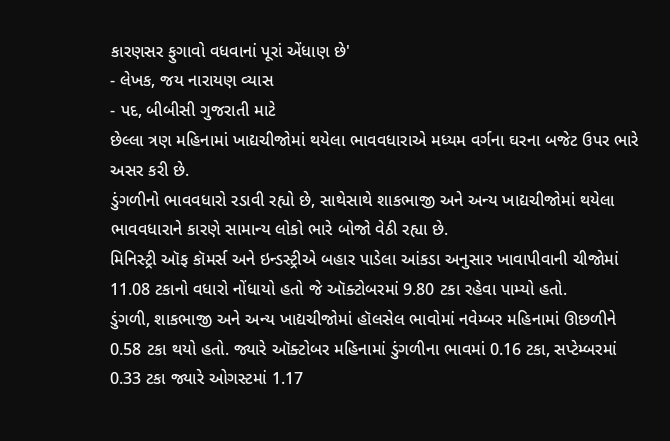કારણસર ફુગાવો વધવાનાં પૂરાં એંધાણ છે'
- લેખક, જય નારાયણ વ્યાસ
- પદ, બીબીસી ગુજરાતી માટે
છેલ્લા ત્રણ મહિનામાં ખાદ્યચીજોમાં થયેલા ભાવવધારાએ મધ્યમ વર્ગના ઘરના બજેટ ઉપર ભારે અસર કરી છે.
ડુંગળીનો ભાવવધારો રડાવી રહ્યો છે, સાથેસાથે શાકભાજી અને અન્ય ખાદ્યચીજોમાં થયેલા ભાવવધારાને કારણે સામાન્ય લોકો ભારે બોજો વેઠી રહ્યા છે.
મિનિસ્ટ્રી ઑફ કૉમર્સ અને ઇન્ડસ્ટ્રીએ બહાર પાડેલા આંકડા અનુસાર ખાવાપીવાની ચીજોમાં 11.08 ટકાનો વધારો નોંધાયો હતો જે ઑક્ટોબરમાં 9.80 ટકા રહેવા પામ્યો હતો.
ડુંગળી, શાકભાજી અને અન્ય ખાદ્યચીજોમાં હૉલસેલ ભાવોમાં નવેમ્બર મહિનામાં ઊછળીને 0.58 ટકા થયો હતો. જ્યારે ઑક્ટોબર મહિનામાં ડુંગળીના ભાવમાં 0.16 ટકા, સપ્ટેમ્બરમાં 0.33 ટકા જ્યારે ઓગસ્ટમાં 1.17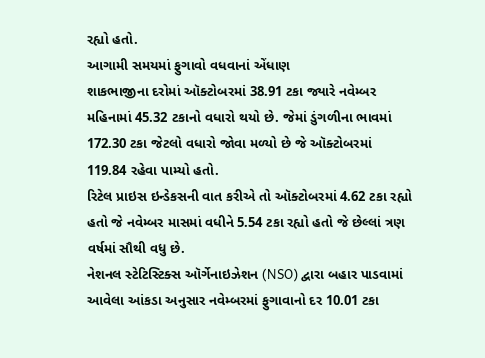રહ્યો હતો.
આગામી સમયમાં ફુગાવો વધવાનાં એંધાણ
શાકભાજીના દરોમાં ઑક્ટોબરમાં 38.91 ટકા જ્યારે નવેમ્બર મહિનામાં 45.32 ટકાનો વધારો થયો છે. જેમાં ડુંગળીના ભાવમાં 172.30 ટકા જેટલો વધારો જોવા મળ્યો છે જે ઑક્ટોબરમાં 119.84 રહેવા પામ્યો હતો.
રિટેલ પ્રાઇસ ઇન્ડેકસની વાત કરીએ તો ઑક્ટોબરમાં 4.62 ટકા રહ્યો હતો જે નવેમ્બર માસમાં વધીને 5.54 ટકા રહ્યો હતો જે છેલ્લાં ત્રણ વર્ષમાં સૌથી વધુ છે.
નેશનલ સ્ટેટિસ્ટિક્સ ઑર્ગેનાઇઝેશન (NSO) દ્વારા બહાર પાડવામાં આવેલા આંકડા અનુસાર નવેમ્બરમાં ફુગાવાનો દર 10.01 ટકા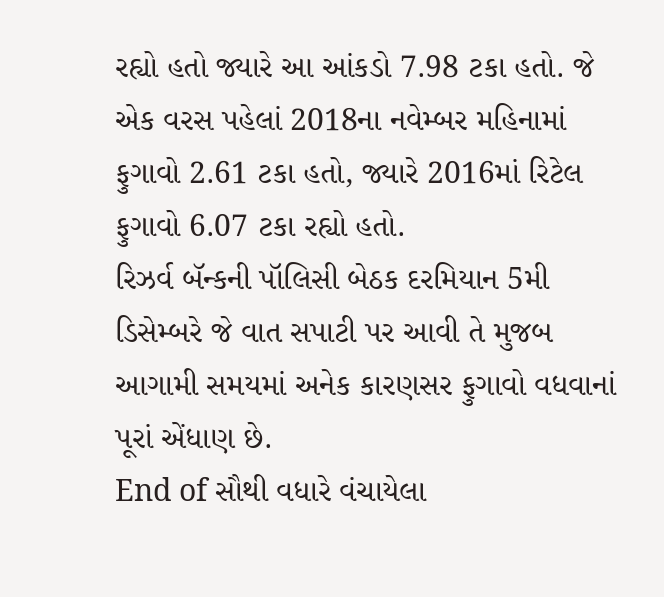રહ્યો હતો જ્યારે આ આંકડો 7.98 ટકા હતો. જે એક વરસ પહેલાં 2018ના નવેમ્બર મહિનામાં ફુગાવો 2.61 ટકા હતો, જ્યારે 2016માં રિટેલ ફુગાવો 6.07 ટકા રહ્યો હતો.
રિઝર્વ બૅન્કની પૉલિસી બેઠક દરમિયાન 5મી ડિસેમ્બરે જે વાત સપાટી પર આવી તે મુજબ આગામી સમયમાં અનેક કારણસર ફુગાવો વધવાનાં પૂરાં એંધાણ છે.
End of સૌથી વધારે વંચાયેલા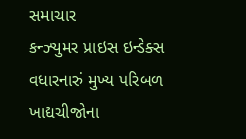સમાચાર
કન્ઝ્યુમર પ્રાઇસ ઇન્ડેક્સ વધારનારું મુખ્ય પરિબળ ખાદ્યચીજોના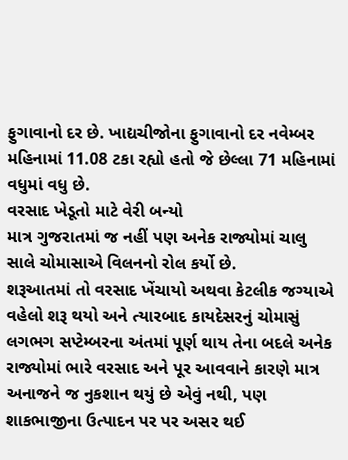ફુગાવાનો દર છે. ખાદ્યચીજોના ફુગાવાનો દર નવેમ્બર મહિનામાં 11.08 ટકા રહ્યો હતો જે છેલ્લા 71 મહિનામાં વધુમાં વધુ છે.
વરસાદ ખેડૂતો માટે વેરી બન્યો
માત્ર ગુજરાતમાં જ નહીં પણ અનેક રાજ્યોમાં ચાલુ સાલે ચોમાસાએ વિલનનો રોલ કર્યો છે.
શરૂઆતમાં તો વરસાદ ખેંચાયો અથવા કેટલીક જગ્યાએ વહેલો શરૂ થયો અને ત્યારબાદ કાયદેસરનું ચોમાસું લગભગ સપ્ટેમ્બરના અંતમાં પૂર્ણ થાય તેના બદલે અનેક રાજ્યોમાં ભારે વરસાદ અને પૂર આવવાને કારણે માત્ર અનાજને જ નુકશાન થયું છે એવું નથી, પણ શાકભાજીના ઉત્પાદન પર પર અસર થઈ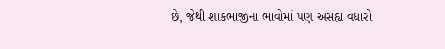છે, જેથી શાકભાજીના ભાવોમાં પણ અસહ્ય વધારો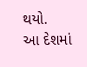થયો.
આ દેશમાં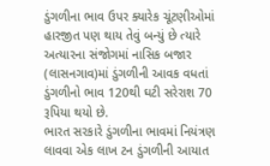ડુંગળીના ભાવ ઉપર ક્યારેક ચૂંટણીઓમાં હારજીત પણ થાય તેવું બન્યું છે ત્યારે અત્યારના સંજોગમાં નાસિક બજાર (લાસનગાવ)માં ડુંગળીની આવક વધતાં ડુંગળીનો ભાવ 120થી ઘટી સરેરાશ 70 રૂપિયા થયો છે.
ભારત સરકારે ડુંગળીના ભાવમાં નિયંત્રણ લાવવા એક લાખ ટન ડુંગળીની આયાત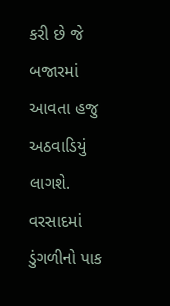કરી છે જે બજારમાં આવતા હજુ અઠવાડિયું લાગશે.
વરસાદમાં ડુંગળીનો પાક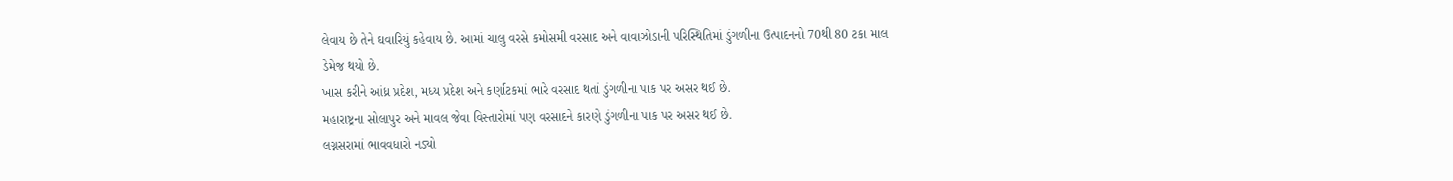લેવાય છે તેને ઘવારિયું કહેવાય છે. આમાં ચાલુ વરસે કમોસમી વરસાદ અને વાવાઝોડાની પરિસ્થિતિમાં ડુંગળીના ઉત્પાદનનો 70થી 80 ટકા માલ ડેમેજ થયો છે.
ખાસ કરીને આંધ્ર પ્રદેશ, મધ્ય પ્રદેશ અને કર્ણાટકમાં ભારે વરસાદ થતાં ડુંગળીના પાક પર અસર થઈ છે.
મહારાષ્ટ્રના સોલાપુર અને માવલ જેવા વિસ્તારોમાં પણ વરસાદને કારણે ડુંગળીના પાક પર અસર થઈ છે.
લગ્નસરામાં ભાવવધારો નડ્યો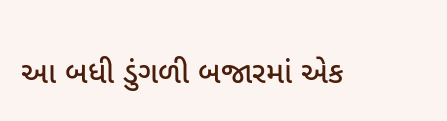આ બધી ડુંગળી બજારમાં એક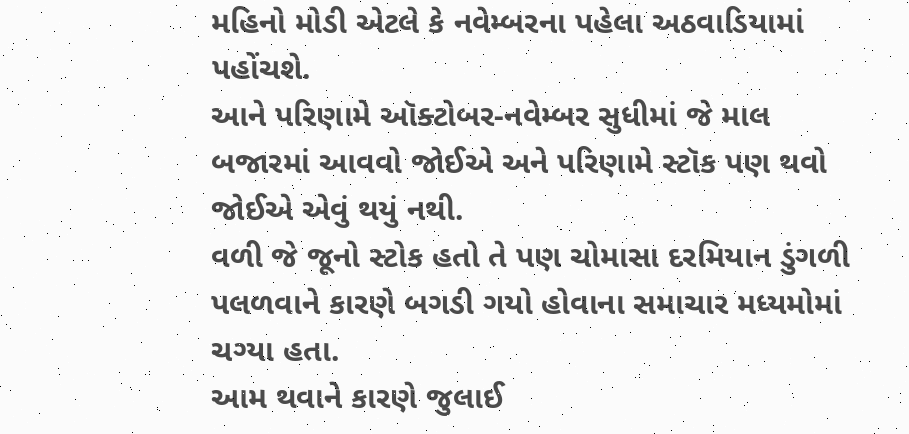મહિનો મોડી એટલે કે નવેમ્બરના પહેલા અઠવાડિયામાં પહોંચશે.
આને પરિણામે ઑક્ટોબર-નવેમ્બર સુધીમાં જે માલ બજારમાં આવવો જોઈએ અને પરિણામે સ્ટૉક પણ થવો જોઈએ એવું થયું નથી.
વળી જે જૂનો સ્ટોક હતો તે પણ ચોમાસા દરમિયાન ડુંગળી પલળવાને કારણે બગડી ગયો હોવાના સમાચાર મધ્યમોમાં ચગ્યા હતા.
આમ થવાને કારણે જુલાઈ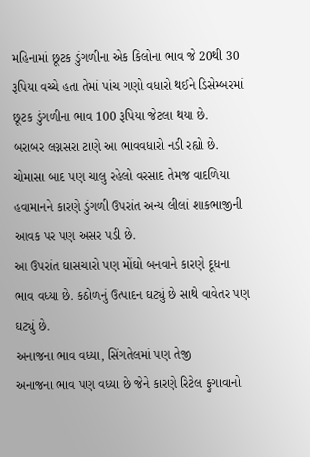મહિનામાં છૂટક ડુંગળીના એક કિલોના ભાવ જે 20થી 30 રૂપિયા વચ્ચે હતા તેમાં પાંચ ગણો વધારો થઈને ડિસેમ્બરમાં છૂટક ડુંગળીના ભાવ 100 રૂપિયા જેટલા થયા છે.
બરાબર લગ્નસરા ટાણે આ ભાવવધારો નડી રહ્યો છે. ચોમાસા બાદ પણ ચાલુ રહેલો વરસાદ તેમજ વાદળિયા હવામાનને કારણે ડુંગળી ઉપરાંત અન્ય લીલાં શાકભાજીની આવક પર પણ અસર પડી છે.
આ ઉપરાંત ઘાસચારો પણ મોંઘો બનવાને કારણે દૂધના ભાવ વધ્યા છે. કઠોળનું ઉત્પાદન ઘટ્યું છે સાથે વાવેતર પણ ઘટ્યું છે.
અનાજના ભાવ વધ્યા, સિંગતેલમાં પણ તેજી
અનાજના ભાવ પણ વધ્યા છે જેને કારણે રિટેલ ફુગાવાનો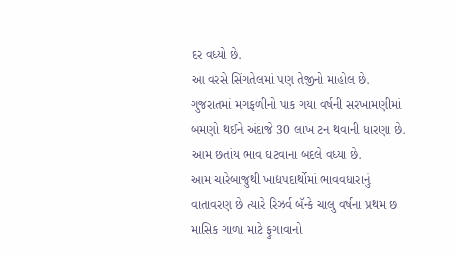દર વધ્યો છે.
આ વરસે સિંગતેલમાં પણ તેજીનો માહોલ છે. ગુજરાતમાં મગફળીનો પાક ગયા વર્ષની સરખામણીમાં બમણો થઈને અંદાજે 30 લાખ ટન થવાની ધારણા છે. આમ છતાંય ભાવ ઘટવાના બદલે વધ્યા છે.
આમ ચારેબાજુથી ખાદ્યપદાર્થોમાં ભાવવધારાનું વાતાવરણ છે ત્યારે રિઝર્વ બૅન્કે ચાલુ વર્ષના પ્રથમ છ માસિક ગાળા માટે ફુગાવાનો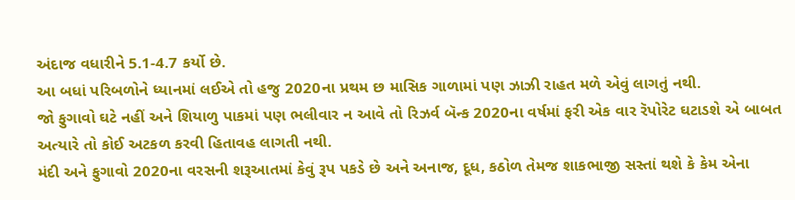અંદાજ વધારીને 5.1-4.7 કર્યો છે.
આ બધાં પરિબળોને ધ્યાનમાં લઈએ તો હજુ 2020ના પ્રથમ છ માસિક ગાળામાં પણ ઝાઝી રાહત મળે એવું લાગતું નથી.
જો ફુગાવો ઘટે નહીં અને શિયાળુ પાકમાં પણ ભલીવાર ન આવે તો રિઝર્વ બૅન્ક 2020ના વર્ષમાં ફરી એક વાર રૅપોરેટ ઘટાડશે એ બાબત અત્યારે તો કોઈ અટકળ કરવી હિતાવહ લાગતી નથી.
મંદી અને ફુગાવો 2020ના વરસની શરૂઆતમાં કેવું રૂપ પકડે છે અને અનાજ, દૂધ, કઠોળ તેમજ શાકભાજી સસ્તાં થશે કે કેમ એના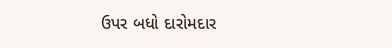ઉપર બધો દારોમદાર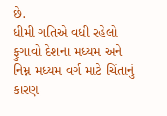છે.
ધીમી ગતિએ વધી રહેલો ફુગાવો દેશના મધ્યમ અને નિમ્ન મધ્યમ વર્ગ માટે ચિંતાનું કારણ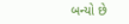બન્યો છે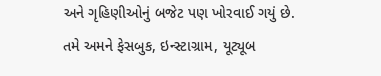અને ગૃહિણીઓનું બજેટ પણ ખોરવાઈ ગયું છે.
તમે અમને ફેસબુક, ઇન્સ્ટાગ્રામ, યૂટ્યૂબ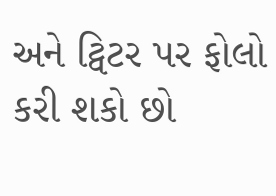અને ટ્વિટર પર ફોલો કરી શકો છો